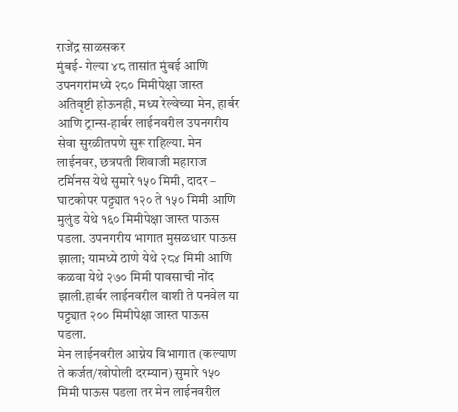राजेंद्र साळसकर
मुंबई- गेल्या ४८ तासांत मुंबई आणि उपनगरांमध्ये २८० मिमीपेक्षा जास्त अतिवृष्टी होऊनही, मध्य रेल्वेच्या मेन, हार्बर आणि ट्रान्स-हार्बर लाईनवरील उपनगरीय सेवा सुरळीतपणे सुरू राहिल्या. मेन लाईनवर, छत्रपती शिवाजी महाराज टर्मिनस येथे सुमारे १५० मिमी, दादर – घाटकोपर पट्ट्यात १२० ते १५० मिमी आणि मुलुंड येथे १६० मिमीपेक्षा जास्त पाऊस पडला. उपनगरीय भागात मुसळधार पाऊस झाला; यामध्ये ठाणे येथे २८४ मिमी आणि कळवा येथे २७० मिमी पावसाची नोंद झाली.हार्बर लाईनवरील वाशी ते पनवेल या पट्ट्यात २०० मिमीपेक्षा जास्त पाऊस पडला.
मेन लाईनवरील आग्नेय विभागात (कल्याण ते कर्जत/खोपोली दरम्यान) सुमारे १५० मिमी पाऊस पडला तर मेन लाईनवरील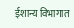ईशान्य विभागात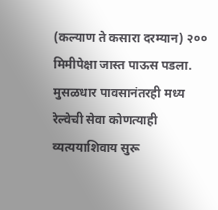(कल्याण ते कसारा दरम्यान) २०० मिमीपेक्षा जास्त पाऊस पडला. मुसळधार पावसानंतरही मध्य रेल्वेची सेवा कोणत्याही व्यत्ययाशिवाय सुरू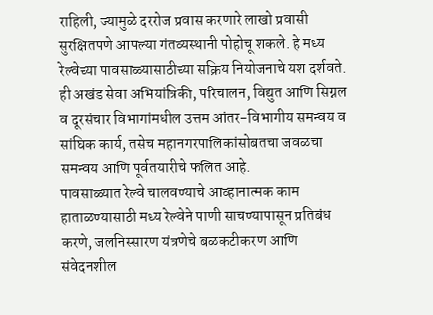राहिली, ज्यामुळे दररोज प्रवास करणारे लाखो प्रवासी सुरक्षितपणे आपल्या गंतव्यस्थानी पोहोचू शकले. हे मध्य रेल्वेच्या पावसाळ्यासाठीच्या सक्रिय नियोजनाचे यश दर्शवते. ही अखंड सेवा अभियांत्रिकी, परिचालन, विद्युत आणि सिग्नल व दूरसंचार विभागांमधील उत्तम आंतर-विभागीय समन्वय व सांघिक कार्य, तसेच महानगरपालिकांसोबतचा जवळचा समन्वय आणि पूर्वतयारीचे फलित आहे.
पावसाळ्यात रेल्वे चालवण्याचे आव्हानात्मक काम हाताळण्यासाठी मध्य रेल्वेने पाणी साचण्यापासून प्रतिबंध करणे, जलनिस्सारण यंत्रणेचे बळकटीकरण आणि संवेदनशील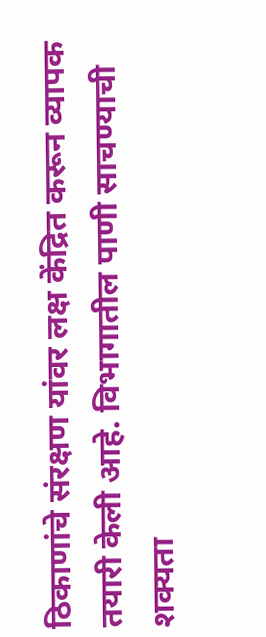ठिकाणांचे संरक्षण यांवर लक्ष केंद्रित करून व्यापक तयारी केली आहे. विभागातील पाणी साचण्याची शक्यता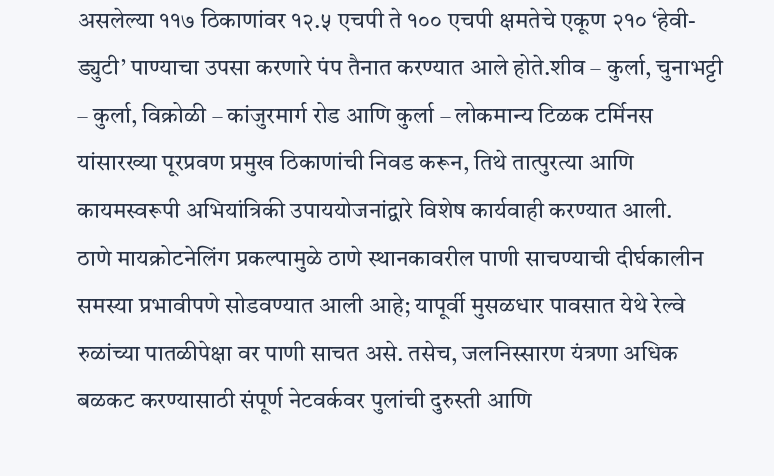असलेल्या ११७ ठिकाणांवर १२.५ एचपी ते १०० एचपी क्षमतेचे एकूण २१० ‘हेवी-ड्युटी’ पाण्याचा उपसा करणारे पंप तैनात करण्यात आले होते.शीव – कुर्ला, चुनाभट्टी – कुर्ला, विक्रोळी – कांजुरमार्ग रोड आणि कुर्ला – लोकमान्य टिळक टर्मिनस यांसारख्या पूरप्रवण प्रमुख ठिकाणांची निवड करून, तिथे तात्पुरत्या आणि कायमस्वरूपी अभियांत्रिकी उपाययोजनांद्वारे विशेष कार्यवाही करण्यात आली.
ठाणे मायक्रोटनेलिंग प्रकल्पामुळे ठाणे स्थानकावरील पाणी साचण्याची दीर्घकालीन समस्या प्रभावीपणे सोडवण्यात आली आहे; यापूर्वी मुसळधार पावसात येथे रेल्वे रुळांच्या पातळीपेक्षा वर पाणी साचत असे. तसेच, जलनिस्सारण यंत्रणा अधिक बळकट करण्यासाठी संपूर्ण नेटवर्कवर पुलांची दुरुस्ती आणि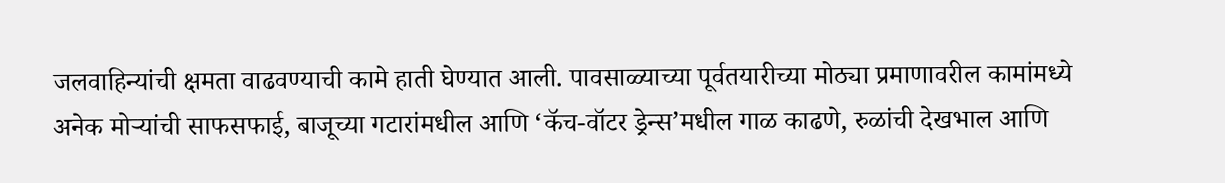जलवाहिन्यांची क्षमता वाढवण्याची कामे हाती घेण्यात आली. पावसाळ्याच्या पूर्वतयारीच्या मोठ्या प्रमाणावरील कामांमध्ये अनेक मोऱ्यांची साफसफाई, बाजूच्या गटारांमधील आणि ‘कॅच-वॉटर ड्रेन्स’मधील गाळ काढणे, रुळांची देखभाल आणि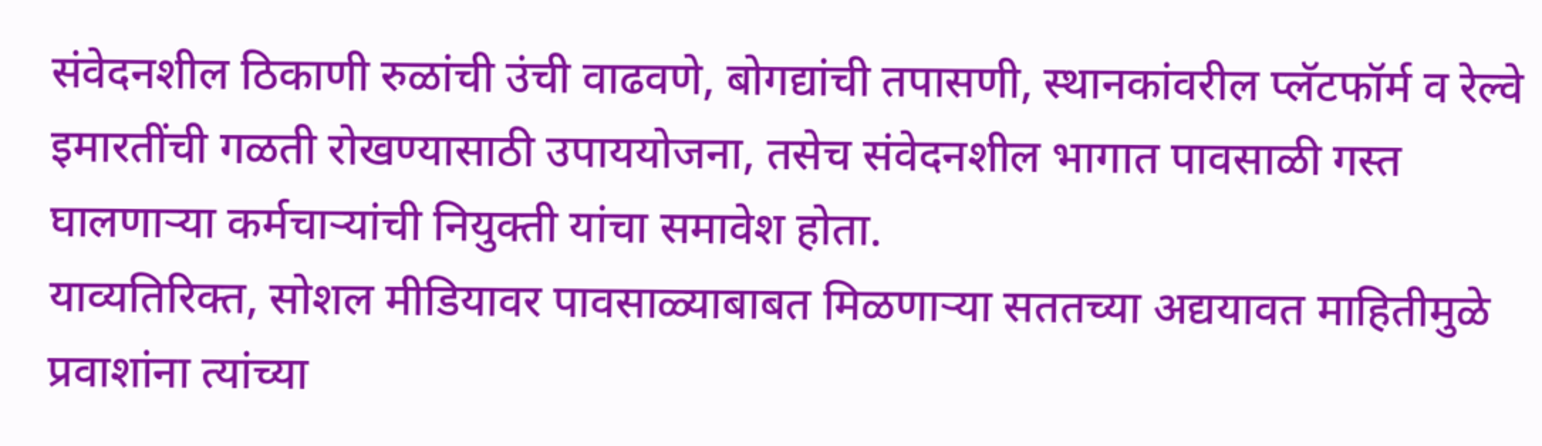संवेदनशील ठिकाणी रुळांची उंची वाढवणे, बोगद्यांची तपासणी, स्थानकांवरील प्लॅटफॉर्म व रेल्वे इमारतींची गळती रोखण्यासाठी उपाययोजना, तसेच संवेदनशील भागात पावसाळी गस्त घालणाऱ्या कर्मचाऱ्यांची नियुक्ती यांचा समावेश होता.
याव्यतिरिक्त, सोशल मीडियावर पावसाळ्याबाबत मिळणाऱ्या सततच्या अद्ययावत माहितीमुळे प्रवाशांना त्यांच्या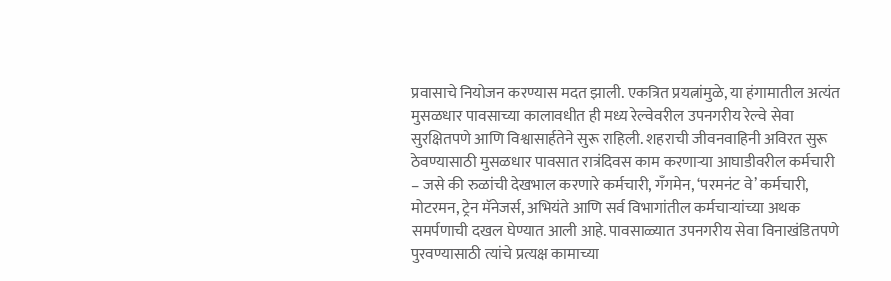प्रवासाचे नियोजन करण्यास मदत झाली. एकत्रित प्रयत्नांमुळे, या हंगामातील अत्यंत मुसळधार पावसाच्या कालावधीत ही मध्य रेल्वेवरील उपनगरीय रेल्वे सेवा सुरक्षितपणे आणि विश्वासार्हतेने सुरू राहिली. शहराची जीवनवाहिनी अविरत सुरू ठेवण्यासाठी मुसळधार पावसात रात्रंदिवस काम करणाऱ्या आघाडीवरील कर्मचारी – जसे की रुळांची देखभाल करणारे कर्मचारी, गँगमेन, ‘परमनंट वे’ कर्मचारी, मोटरमन, ट्रेन मॅनेजर्स, अभियंते आणि सर्व विभागांतील कर्मचाऱ्यांच्या अथक समर्पणाची दखल घेण्यात आली आहे. पावसाळ्यात उपनगरीय सेवा विनाखंडितपणे पुरवण्यासाठी त्यांचे प्रत्यक्ष कामाच्या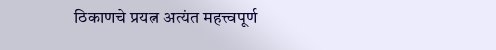ठिकाणचे प्रयत्न अत्यंत महत्त्वपूर्ण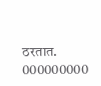ठरतात.
000000000